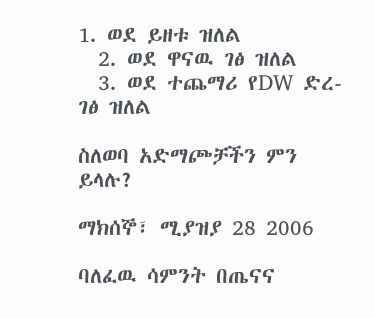1. ወደ ይዘቱ ዝለል
  2. ወደ ዋናዉ ገፅ ዝለል
  3. ወደ ተጨማሪ የDW ድረ-ገፅ ዝለል

ስለወባ አድማጮቻችን ምን ይላሉ?

ማክሰኞ፣ ሚያዝያ 28 2006

ባለፈዉ ሳምንት በጤናና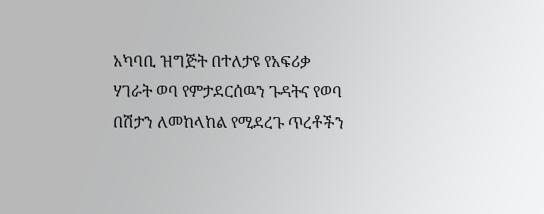አካባቢ ዝግጅት በተለታዩ የአፍሪቃ ሃገራት ወባ የምታደርሰዉን ጉዳትና የወባ በሽታን ለመከላከል የሚደረጉ ጥረቶችን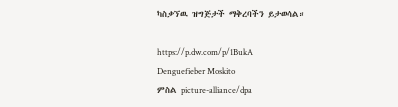ካስቃኘዉ ዝግጅታች ማቅረባችን ይታወሳል።

https://p.dw.com/p/1BukA
Denguefieber Moskito
ምስል picture-alliance/dpa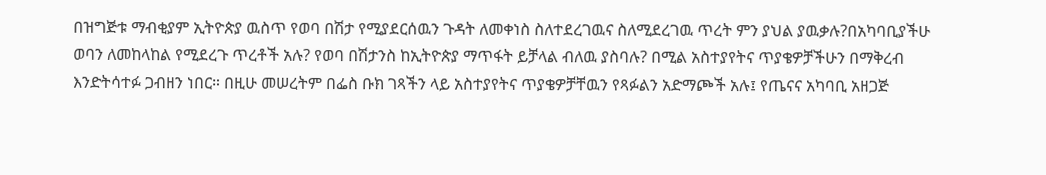በዝግጅቱ ማብቂያም ኢትዮጵያ ዉስጥ የወባ በሽታ የሚያደርሰዉን ጉዳት ለመቀነስ ስለተደረገዉና ስለሚደረገዉ ጥረት ምን ያህል ያዉቃሉ?በአካባቢያችሁ ወባን ለመከላከል የሚደረጉ ጥረቶች አሉ? የወባ በሽታንስ ከኢትዮጵያ ማጥፋት ይቻላል ብለዉ ያስባሉ? በሚል አስተያየትና ጥያቄዎቻችሁን በማቅረብ እንድትሳተፉ ጋብዘን ነበር። በዚሁ መሠረትም በፌስ ቡክ ገጻችን ላይ አስተያየትና ጥያቄዎቻቸዉን የጻፉልን አድማጮች አሉ፤ የጤናና አካባቢ አዘጋጅ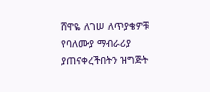ሸዋዬ ለገሠ ለጥያቄዎቹ የባለሙያ ማብራሪያ ያጠናቀረችበትን ዝግጅት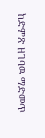ከድምጽ ዘገባዉ ማድመጥ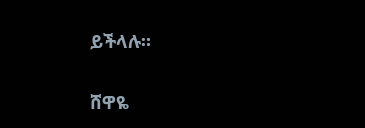ይችላሉ።

ሸዋዬ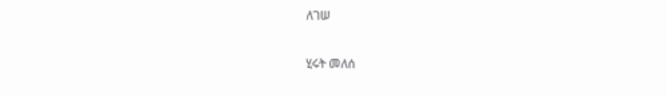ለገሠ

ሂሩት መለሰ